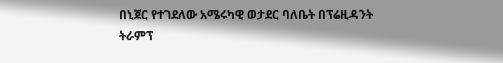በኒጀር የተገደለው አሜሩካዊ ወታደር ባለቤት በፕሬዚዳንት ትራምፕ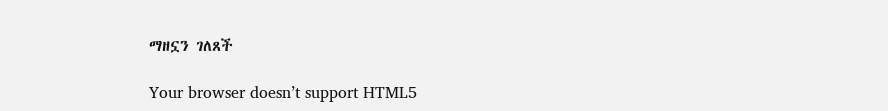ማዘኗን ገለጸች

Your browser doesn’t support HTML5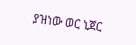ያዝነው ወር ኒጀር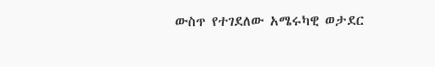ውስጥ የተገደለው አሜሩካዊ ወታደር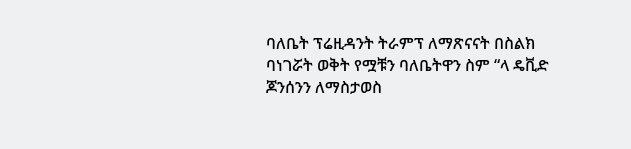ባለቤት ፕሬዚዳንት ትራምፕ ለማጽናናት በስልክ ባነገሯት ወቅት የሟቹን ባለቤትዋን ስም “ላ ዴቪድ ጆንሰንን ለማስታወስ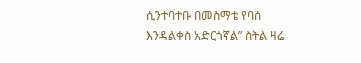ሲንተባተቡ በመስማቴ የባሰ እንዳልቀስ አድርጎኛል” ስትል ዛሬ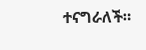ተናግራለች።